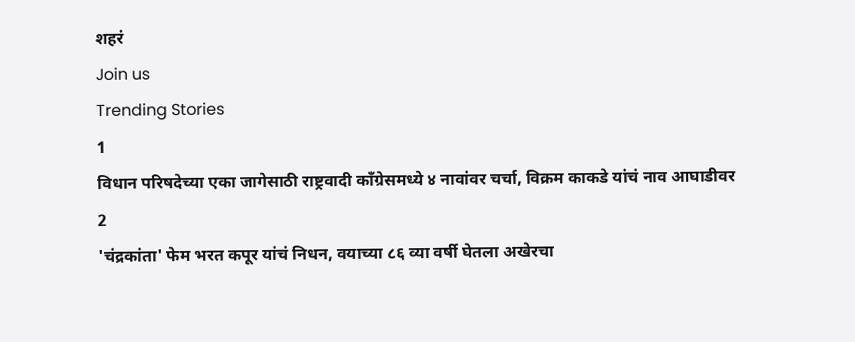शहरं
Join us
Trending Stories
1
विधान परिषदेच्या एका जागेसाठी राष्ट्रवादी काँग्रेसमध्ये ४ नावांवर चर्चा, विक्रम काकडे यांचं नाव आघाडीवर
2
'चंद्रकांता' फेम भरत कपूर यांचं निधन, वयाच्या ८६ व्या वर्षी घेतला अखेरचा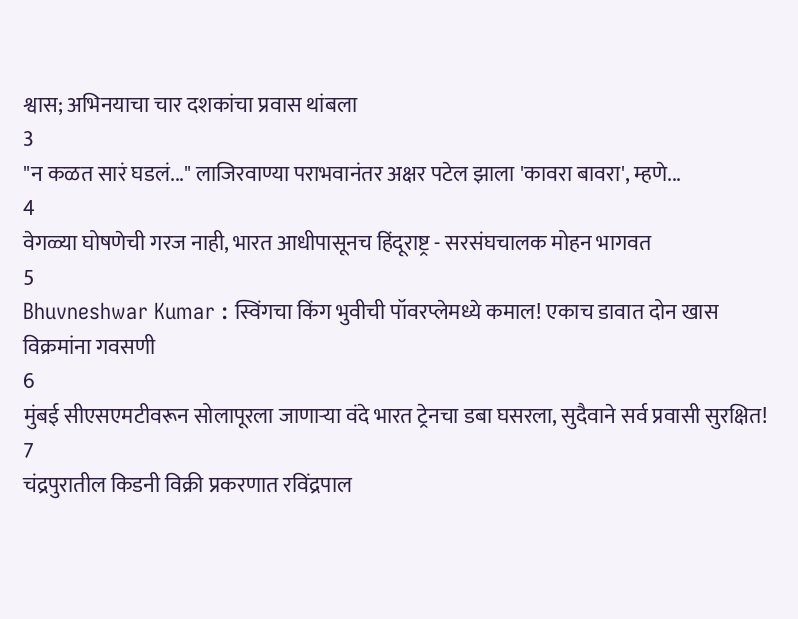श्वास; अभिनयाचा चार दशकांचा प्रवास थांबला
3
"न कळत सारं घडलं..." लाजिरवाण्या पराभवानंतर अक्षर पटेल झाला 'कावरा बावरा', म्हणे...
4
वेगळ्या घोषणेची गरज नाही, भारत आधीपासूनच हिंदूराष्ट्र - सरसंघचालक मोहन भागवत
5
Bhuvneshwar Kumar : स्विंगचा किंग भुवीची पॉवरप्लेमध्ये कमाल! एकाच डावात दोन खास विक्रमांना गवसणी
6
मुंबई सीएसएमटीवरून सोलापूरला जाणाऱ्या वंदे भारत ट्रेनचा डबा घसरला, सुदैवाने सर्व प्रवासी सुरक्षित!
7
चंद्रपुरातील किडनी विक्री प्रकरणात रविंद्रपाल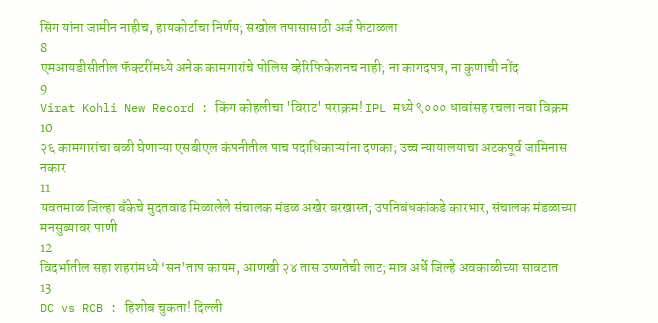सिंग यांना जामीन नाहीच, हायकोर्टाचा निर्णय; सखोल तपासासाठी अर्ज फेटाळला
8
एमआयडीसीतील फॅक्टरींमध्ये अनेक कामगारांचे पोलिस व्हेरिफिकेशनच नाही; ना कागदपत्र, ना कुणाची नोंद
9
Virat Kohli New Record : किंग कोहलीचा 'विराट' पराक्रम! IPL मध्ये ९००० धावांसह रचला नवा विक्रम
10
२६ कामगारांचा बळी घेणाऱ्या एसबीएल कंपनीतील पाच पदाधिकाऱ्यांना दणका; उच्च न्यायालयाचा अटकपूर्व जामिनास नकार
11
यवतमाळ जिल्हा बँकेचे मुदतवाढ मिळालेले संचालक मंडळ अखेर बरखास्त; उपनिबंधकांकडे कारभार, संचालक मंडळाच्या मनसुब्यावर पाणी
12
विदर्भातील सहा शहरांमध्ये ‘सन’ताप कायम, आणखी २४ तास उष्णतेची लाट; मात्र अर्धे जिल्हे अवकाळीच्या सावटात
13
DC vs RCB : हिशोब चुकता! दिल्ली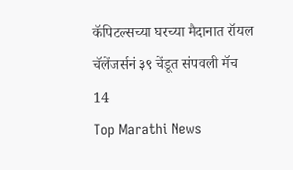कॅपिटल्सच्या घरच्या मैदानात रॉयल चॅलेंजर्सनं ३९ चेंडूत संपवली मॅच
14
Top Marathi News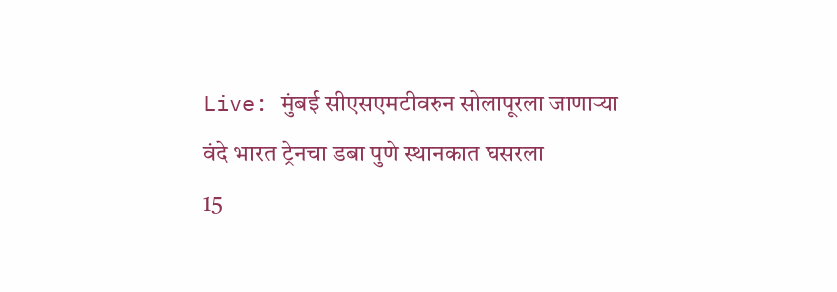Live: मुंबई सीएसएमटीवरुन सोलापूरला जाणाऱ्या वंदे भारत ट्रेनचा डबा पुणे स्थानकात घसरला
15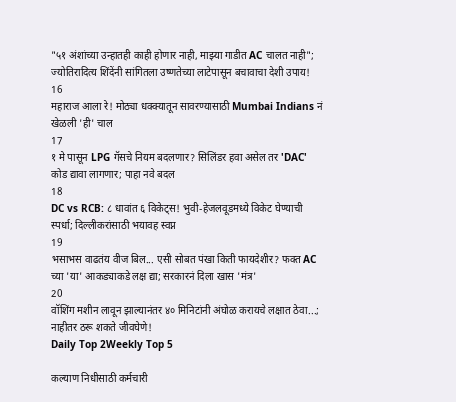"५१ अंशांच्या उन्हातही काही होणार नाही, माझ्या गाडीत AC चालत नाही"; ज्योतिरादित्य शिंदेंनी सांगितला उष्णतेच्या लाटेपासून बचावाचा देशी उपाय!
16
महाराज आला रे! मोठ्या धक्क्यातून सावरण्यासाठी Mumbai Indians नं खेळली 'ही' चाल
17
१ मे पासून LPG गॅसचे नियम बदलणार? सिलिंडर हवा असेल तर 'DAC' कोड द्यावा लागणार; पाहा नवे बदल
18
DC vs RCB: ८ धावांत ६ विकेट्स! भुवी-हेजलवूडमध्ये विकेट घेण्याची स्पर्धा; दिल्लीकरांसाठी भयावह स्वप्न
19
भसाभस वाढतंय वीज बिल... एसी सोबत पंखा किती फायदेशीर? फक्त AC च्या 'या' आकड्याकडे लक्ष द्या; सरकारनं दिला खास 'मंत्र'
20
वॉशिंग मशीन लावून झाल्यानंतर ४० मिनिटांनी अंघोळ करायचे लक्षात ठेवा...; नाहीतर ठरू शकते जीवघेणे!
Daily Top 2Weekly Top 5

कल्याण निधीसाठी कर्मचारी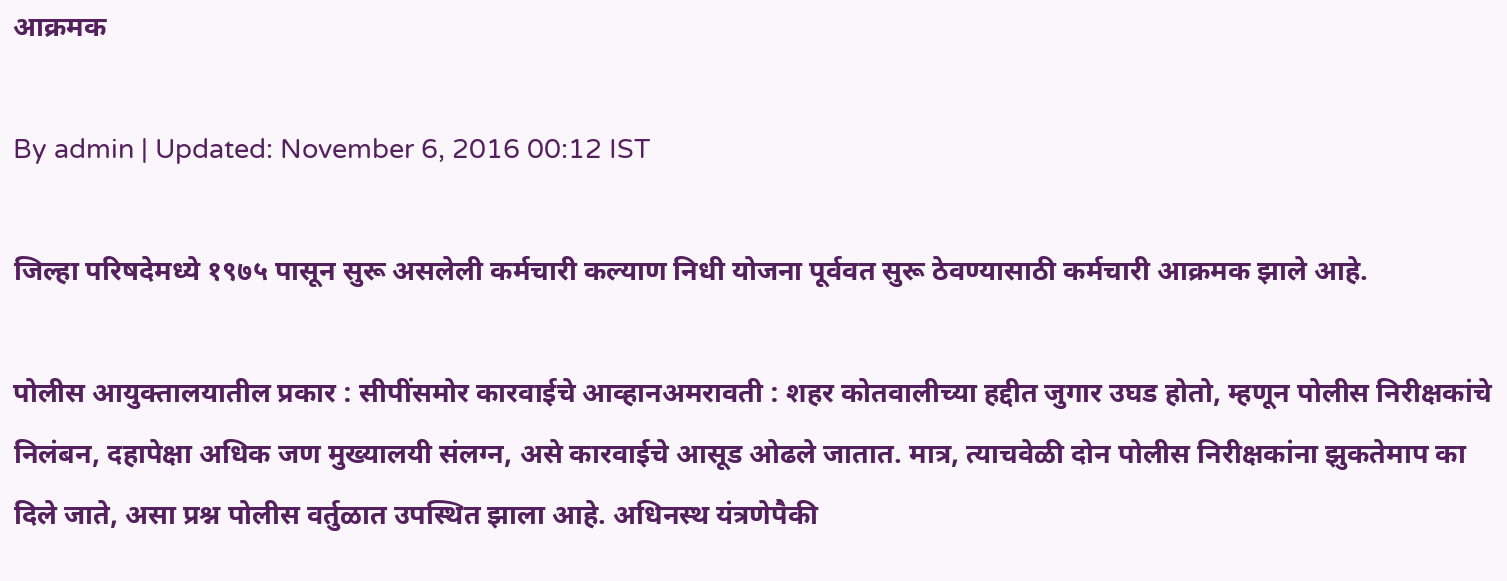आक्रमक

By admin | Updated: November 6, 2016 00:12 IST

जिल्हा परिषदेमध्ये १९७५ पासून सुरू असलेली कर्मचारी कल्याण निधी योजना पूर्ववत सुरू ठेवण्यासाठी कर्मचारी आक्रमक झाले आहे.

पोलीस आयुक्तालयातील प्रकार : सीपींसमोर कारवाईचे आव्हानअमरावती : शहर कोतवालीच्या हद्दीत जुगार उघड होतो, म्हणून पोलीस निरीक्षकांचे निलंबन, दहापेक्षा अधिक जण मुख्यालयी संलग्न, असे कारवाईचे आसूड ओढले जातात. मात्र, त्याचवेळी दोन पोलीस निरीक्षकांना झुकतेमाप का दिले जाते, असा प्रश्न पोलीस वर्तुळात उपस्थित झाला आहे. अधिनस्थ यंत्रणेपैकी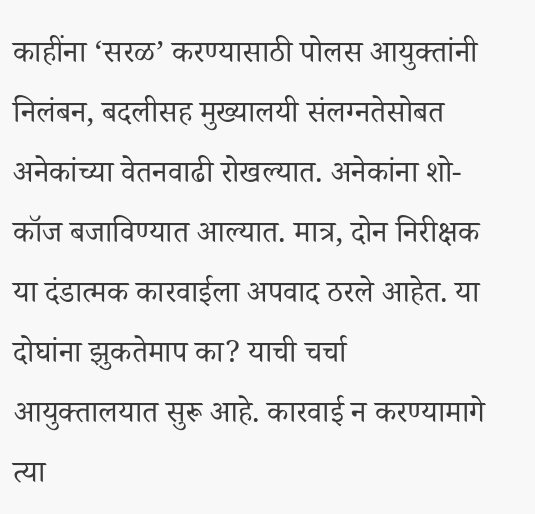काहींना ‘सरळ’ करण्यासाठी पोलस आयुक्तांनी निलंबन, बदलीसह मुख्यालयी संलग्नतेसोबत अनेकांच्या वेतनवाढी रोखल्यात. अनेकांना शो-कॉज बजाविण्यात आल्यात. मात्र, दोन निरीक्षक या दंडात्मक कारवाईला अपवाद ठरले आहेत. या दोघांना झुकतेमाप का? याची चर्चा आयुक्तालयात सुरू आहे. कारवाई न करण्यामागे त्या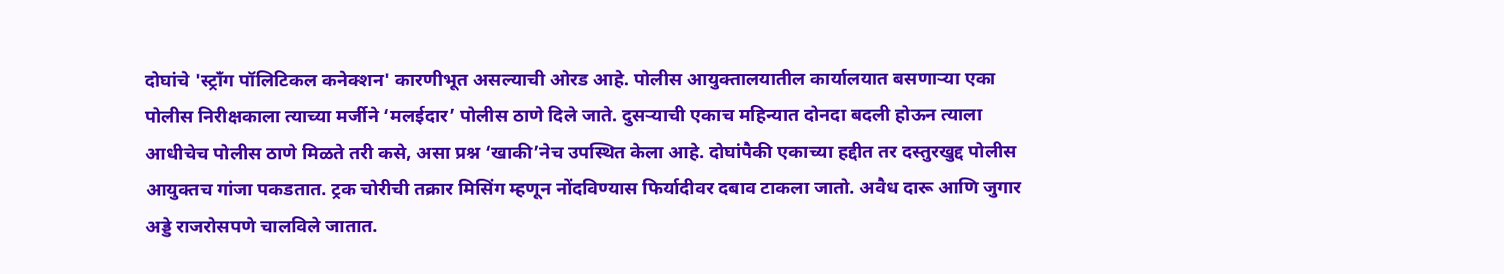दोघांचे 'स्ट्राँग पॉलिटिकल कनेक्शन' कारणीभूत असल्याची ओरड आहे. पोलीस आयुक्तालयातील कार्यालयात बसणाऱ्या एका पोलीस निरीक्षकाला त्याच्या मर्जीने ‘मलईदार’ पोलीस ठाणे दिले जाते. दुसऱ्याची एकाच महिन्यात दोनदा बदली होऊन त्याला आधीचेच पोलीस ठाणे मिळते तरी कसे, असा प्रश्न ‘खाकी’नेच उपस्थित केला आहे. दोघांपैकी एकाच्या हद्दीत तर दस्तुरखुद्द पोलीस आयुक्तच गांजा पकडतात. ट्रक चोरीची तक्रार मिसिंग म्हणून नोंदविण्यास फिर्यादीवर दबाव टाकला जातो. अवैध दारू आणि जुगार अड्डे राजरोसपणे चालविले जातात.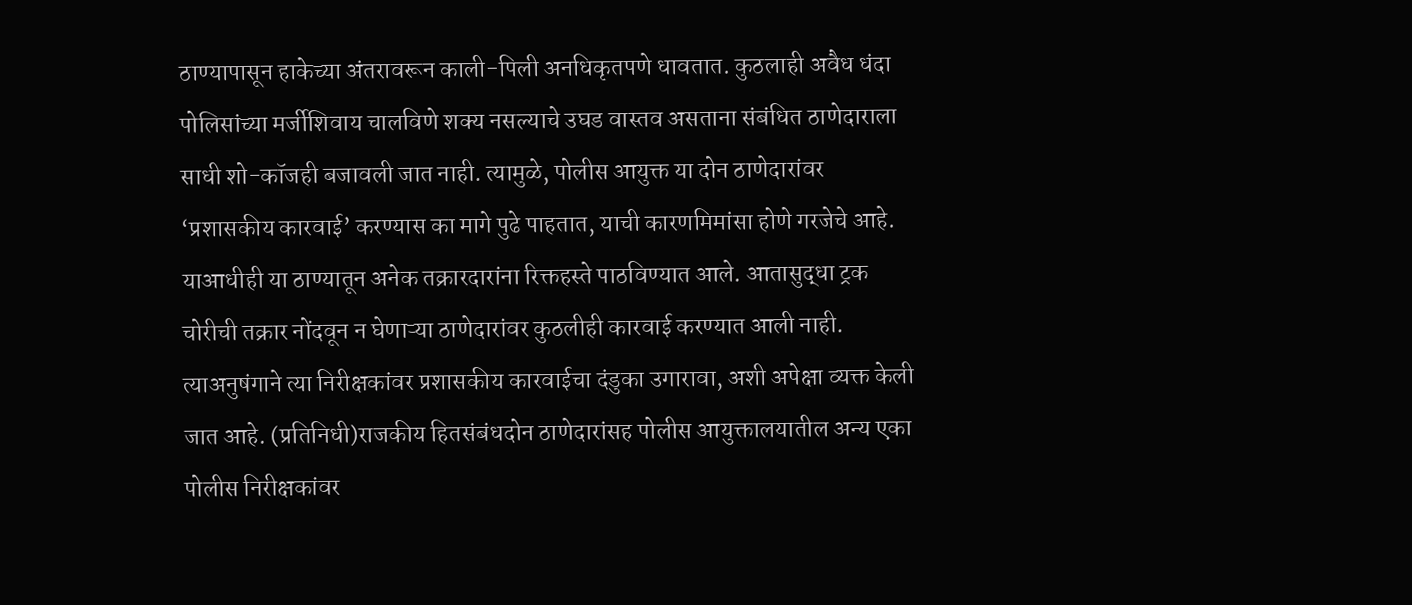ठाण्यापासून हाकेच्या अंतरावरून काली-पिली अनधिकृतपणे धावतात. कुठलाही अवैध धंदा पोलिसांच्या मर्जीशिवाय चालविणे शक्य नसल्याचे उघड वास्तव असताना संबंधित ठाणेदाराला साधी शो-कॉजही बजावली जात नाही. त्यामुळे, पोलीस आयुक्त या दोन ठाणेदारांवर ‘प्रशासकीय कारवाई’ करण्यास का मागे पुढे पाहतात, याची कारणमिमांसा होणे गरजेचे आहे. याआधीही या ठाण्यातून अनेक तक्रारदारांना रिक्तहस्ते पाठविण्यात आले. आतासुद्धा ट्रक चोरीची तक्रार नोंदवून न घेणाऱ्या ठाणेदारांवर कुठलीही कारवाई करण्यात आली नाही. त्याअनुषंगाने त्या निरीक्षकांवर प्रशासकीय कारवाईचा दंडुका उगारावा, अशी अपेक्षा व्यक्त केली जात आहे. (प्रतिनिधी)राजकीय हितसंबंधदोन ठाणेदारांसह पोलीस आयुक्तालयातील अन्य एका पोलीस निरीक्षकांवर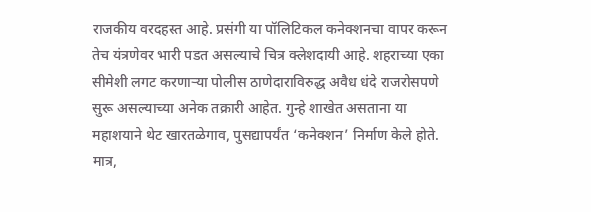राजकीय वरदहस्त आहे. प्रसंगी या पॉलिटिकल कनेक्शनचा वापर करून तेच यंत्रणेवर भारी पडत असल्याचे चित्र क्लेशदायी आहे. शहराच्या एका सीमेशी लगट करणाऱ्या पोलीस ठाणेदाराविरुद्ध अवैध धंदे राजरोसपणे सुरू असल्याच्या अनेक तक्रारी आहेत. गुन्हे शाखेत असताना या महाशयाने थेट खारतळेगाव, पुसद्यापर्यंत ‘कनेक्शन’ निर्माण केले होते. मात्र,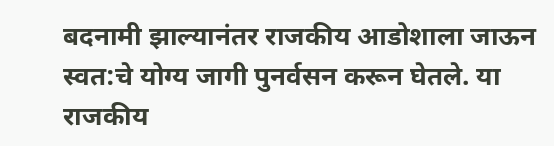बदनामी झाल्यानंतर राजकीय आडोशाला जाऊन स्वत:चे योग्य जागी पुनर्वसन करून घेतले. या राजकीय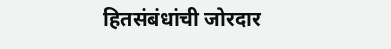हितसंबंधांची जोरदार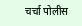चर्चा पोलीस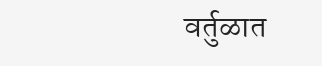वर्तुळात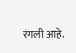रंगली आहे.